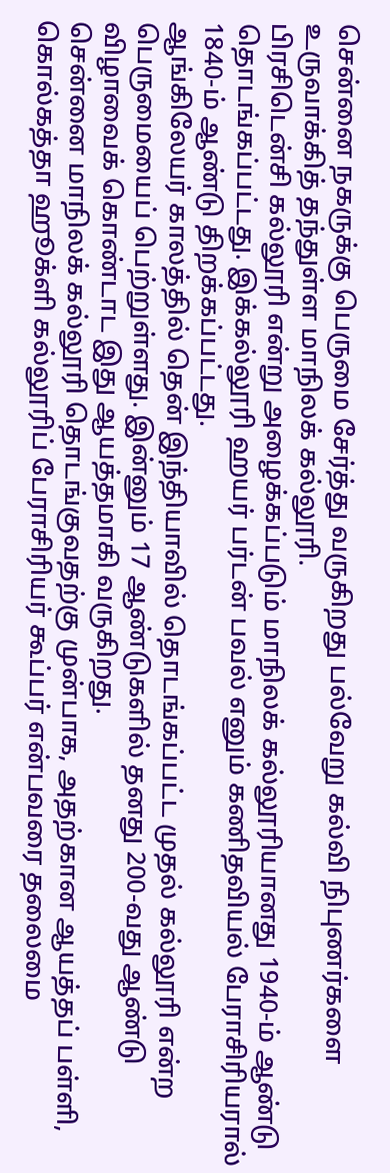சென்னை நகருக்கு பெருமை சேர்த்து வருகிறது பல்வேறு கல்வி நிபுணர்களை உருவாக்கித் தந்துள்ள மாநிலக் கல்லூரி.
பிரசிடென்சி கல்லூரி என்று அழைக்கப்படும் மாநிலக் கல்லூரியானது 1940-ம் ஆண்டு தொடங்கப்பட்டது. இக்கல்லூரி ஹயர் பர்டன் பவல் எனும் கணிதவியல் பேராசிரியரால் 1840-ம் ஆண்டு திறக்கப்பட்டது.
ஆங்கிலேயர் காலத்தில் தென் இந்தியாவில் தொடங்கப்பட்ட முதல் கல்லூரி என்ற பெருமையைப் பெற்றுள்ளது. இன்னும் 17 ஆண்டுகளில் தனது 200-வது ஆண்டு விழாவைக் கொண்டாட இது ஆயத்தமாகி வருகிறது.
சென்னை மாநிலக் கல்லூரி தொடங்குவதற்கு முன்பாக, அதற்கான ஆயத்தப் பள்ளி, கொல்கத்தா ஹூக்ளி கல்லூரிப் பேராசிரியர் கூப்பர் என்பவரை தலைமை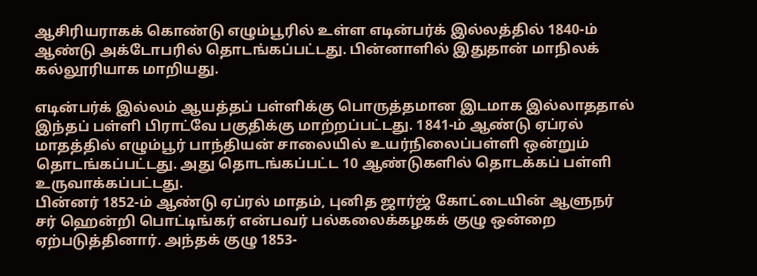ஆசிரியராகக் கொண்டு எழும்பூரில் உள்ள எடின்பர்க் இல்லத்தில் 1840-ம் ஆண்டு அக்டோபரில் தொடங்கப்பட்டது. பின்னாளில் இதுதான் மாநிலக் கல்லூரியாக மாறியது.

எடின்பர்க் இல்லம் ஆயத்தப் பள்ளிக்கு பொருத்தமான இடமாக இல்லாததால் இந்தப் பள்ளி பிராட்வே பகுதிக்கு மாற்றப்பட்டது. 1841-ம் ஆண்டு ஏப்ரல் மாதத்தில் எழும்பூர் பாந்தியன் சாலையில் உயர்நிலைப்பள்ளி ஒன்றும் தொடங்கப்பட்டது. அது தொடங்கப்பட்ட 10 ஆண்டுகளில் தொடக்கப் பள்ளி உருவாக்கப்பட்டது.
பின்னர் 1852-ம் ஆண்டு ஏப்ரல் மாதம், புனித ஜார்ஜ் கோட்டையின் ஆளுநர் சர் ஹென்றி பொட்டிங்கர் என்பவர் பல்கலைக்கழகக் குழு ஒன்றை ஏற்படுத்தினார். அந்தக் குழு 1853-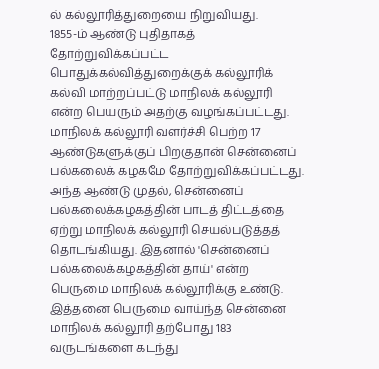ல் கல்லூரித்துறையை நிறுவியது.
1855-ம் ஆண்டு புதிதாகத் தோற்றுவிக்கப்பட்ட பொதுக்கல்வித்துறைக்குக் கல்லூரிக் கல்வி மாற்றப்பட்டு மாநிலக் கல்லூரி என்ற பெயரும் அதற்கு வழங்கப்பட்டது. மாநிலக் கல்லூரி வளர்ச்சி பெற்ற 17 ஆண்டுகளுக்குப் பிறகுதான் சென்னைப் பல்கலைக் கழகமே தோற்றுவிக்கப்பட்டது.
அந்த ஆண்டு முதல், சென்னைப் பல்கலைக்கழகத்தின் பாடத் திட்டத்தை ஏற்று மாநிலக் கல்லூரி செயல்படுத்தத் தொடங்கியது. இதனால் 'சென்னைப் பல்கலைக்கழகத்தின் தாய்' என்ற பெருமை மாநிலக் கல்லூரிக்கு உண்டு.
இத்தனை பெருமை வாய்ந்த சென்னை மாநிலக் கல்லூரி தற்போது 183 வருடங்களை கடந்து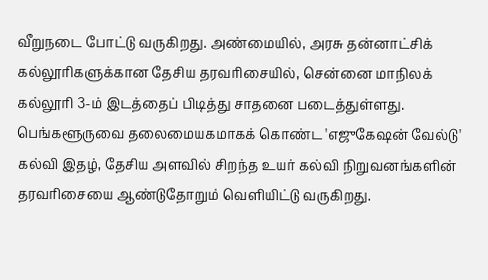வீறுநடை போட்டு வருகிறது. அண்மையில், அரசு தன்னாட்சிக் கல்லூரிகளுக்கான தேசிய தரவரிசையில், சென்னை மாநிலக் கல்லூரி 3-ம் இடத்தைப் பிடித்து சாதனை படைத்துள்ளது.
பெங்களூருவை தலைமையகமாகக் கொண்ட 'எஜுகேஷன் வேல்டு' கல்வி இதழ், தேசிய அளவில் சிறந்த உயர் கல்வி நிறுவனங்களின் தரவரிசையை ஆண்டுதோறும் வெளியிட்டு வருகிறது.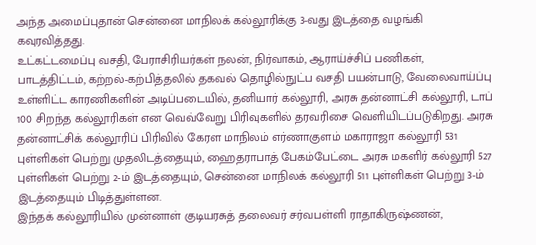அந்த அமைப்புதான் சென்னை மாநிலக் கல்லூரிக்கு 3-வது இடத்தை வழங்கி கவுரவித்தது.
உட்கட்டமைப்பு வசதி, பேராசிரியர்கள் நலன், நிர்வாகம், ஆராய்ச்சிப் பணிகள், பாடத்திட்டம், கற்றல்-கற்பித்தலில் தகவல் தொழில்நுட்ப வசதி பயன்பாடு, வேலைவாய்ப்பு உள்ளிட்ட காரணிகளின் அடிப்படையில், தனியார் கல்லூரி, அரசு தன்னாட்சி கல்லூரி, டாப் 100 சிறந்த கல்லூரிகள் என வெவ்வேறு பிரிவுகளில் தரவரிசை வெளியிடப்படுகிறது. அரசு தன்னாட்சிக் கல்லூரிப் பிரிவில் கேரள மாநிலம் எர்ணாகுளம் மகாராஜா கல்லூரி 531 புள்ளிகள் பெற்று முதலிடத்தையும், ஹைதராபாத் பேகம்பேட்டை அரசு மகளிர் கல்லூரி 527 புள்ளிகள் பெற்று 2-ம் இடத்தையும், சென்னை மாநிலக் கல்லூரி 511 புள்ளிகள் பெற்று 3-ம் இடத்தையும் பிடித்துள்ளன.
இந்தக் கல்லூரியில் முன்னாள் குடியரசுத் தலைவர் சர்வபள்ளி ராதாகிருஷ்ணன்,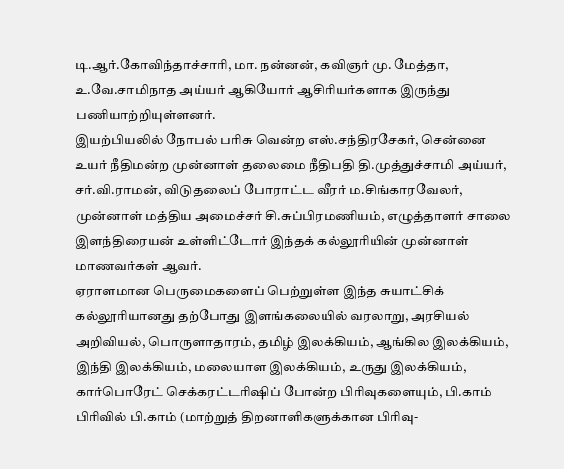டி.ஆர்.கோவிந்தாச்சாரி, மா. நன்னன், கவிஞர் மு. மேத்தா, உ.வே.சாமிநாத அய்யர் ஆகியோர் ஆசிரியர்களாக இருந்து பணியாற்றியுள்ளனர்.
இயற்பியலில் நோபல் பரிசு வென்ற எஸ்.சந்திரசேகர், சென்னை உயர் நீதிமன்ற முன்னாள் தலைமை நீதிபதி தி.முத்துச்சாமி அய்யர், சர்.வி.ராமன், விடுதலைப் போராட்ட வீரர் ம.சிங்காரவேலர், முன்னாள் மத்திய அமைச்சர் சி.சுப்பிரமணியம், எழுத்தாளர் சாலை இளந்திரையன் உள்ளிட்டோர் இந்தக் கல்லூரியின் முன்னாள் மாணவர்கள் ஆவர்.
ஏராளமான பெருமைகளைப் பெற்றுள்ள இந்த சுயாட்சிக் கல்லூரியானது தற்போது இளங்கலையில் வரலாறு, அரசியல் அறிவியல், பொருளாதாரம், தமிழ் இலக்கியம், ஆங்கில இலக்கியம், இந்தி இலக்கியம், மலையாள இலக்கியம், உருது இலக்கியம், கார்பொரேட் செக்கரட்டரிஷிப் போன்ற பிரிவுகளையும், பி.காம் பிரிவில் பி.காம் (மாற்றுத் திறனாளிகளுக்கான பிரிவு-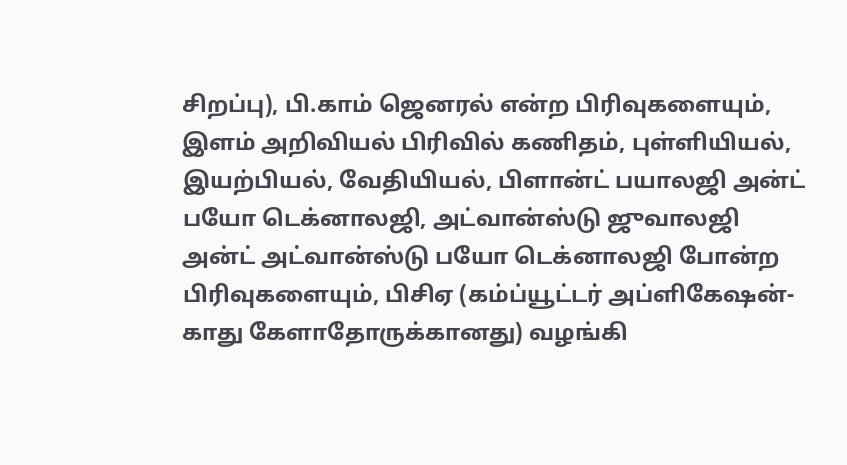சிறப்பு), பி.காம் ஜெனரல் என்ற பிரிவுகளையும், இளம் அறிவியல் பிரிவில் கணிதம், புள்ளியியல், இயற்பியல், வேதியியல், பிளான்ட் பயாலஜி அன்ட் பயோ டெக்னாலஜி, அட்வான்ஸ்டு ஜுவாலஜி அன்ட் அட்வான்ஸ்டு பயோ டெக்னாலஜி போன்ற பிரிவுகளையும், பிசிஏ (கம்ப்யூட்டர் அப்ளிகேஷன்-காது கேளாதோருக்கானது) வழங்கி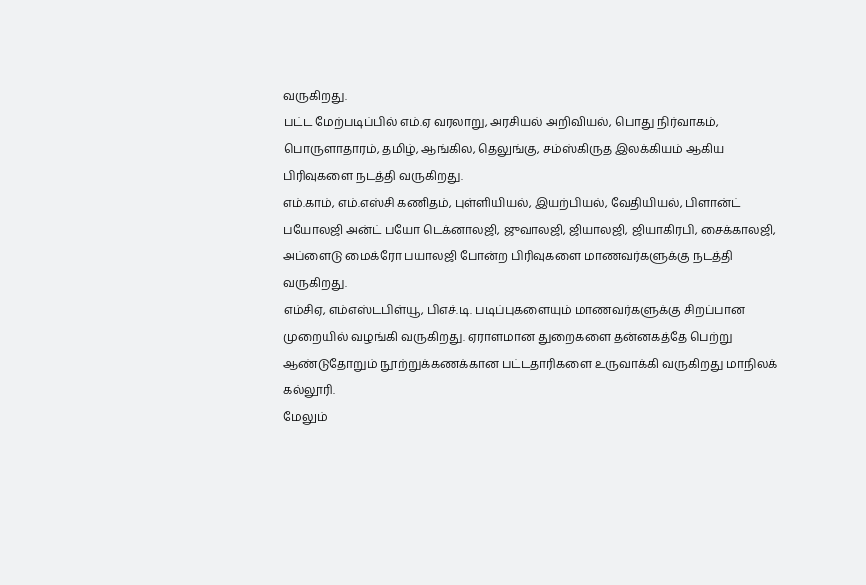வருகிறது.
பட்ட மேற்படிப்பில் எம்.ஏ வரலாறு, அரசியல் அறிவியல், பொது நிர்வாகம், பொருளாதாரம், தமிழ், ஆங்கில, தெலுங்கு, சம்ஸ்கிருத இலக்கியம் ஆகிய பிரிவுகளை நடத்தி வருகிறது.
எம்.காம், எம்.எஸ்சி கணிதம், புள்ளியியல், இயற்பியல், வேதியியல், பிளான்ட் பயோலஜி அன்ட் பயோ டெக்னாலஜி, ஜுவாலஜி, ஜியாலஜி, ஜியாகிரபி, சைக்காலஜி, அப்ளைடு மைக்ரோ பயாலஜி போன்ற பிரிவுகளை மாணவர்களுக்கு நடத்தி வருகிறது.
எம்சிஏ, எம்எஸ்டபிள்யூ, பிஎச்.டி. படிப்புகளையும் மாணவர்களுக்கு சிறப்பான முறையில் வழங்கி வருகிறது. ஏராளமான துறைகளை தன்னகத்தே பெற்று ஆண்டுதோறும் நூற்றுக்கணக்கான பட்டதாரிகளை உருவாக்கி வருகிறது மாநிலக் கல்லூரி.
மேலும்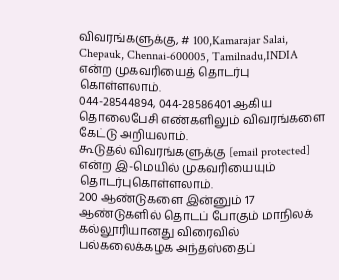விவரங்களுக்கு, # 100,Kamarajar Salai, Chepauk, Chennai-600005, Tamilnadu,INDIA என்ற முகவரியைத் தொடர்பு கொள்ளலாம்.
044-28544894, 044-28586401 ஆகிய தொலைபேசி எண்களிலும் விவரங்களை கேட்டு அறியலாம்.
கூடுதல் விவரங்களுக்கு [email protected] என்ற இ-மெயில் முகவரியையும் தொடர்புகொள்ளலாம்.
200 ஆண்டுகளை இன்னும் 17 ஆண்டுகளில் தொடப் போகும் மாநிலக் கல்லூரியானது விரைவில் பல்கலைக்கழக அந்தஸ்தைப்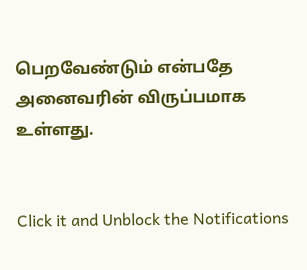பெறவேண்டும் என்பதே அனைவரின் விருப்பமாக உள்ளது.


Click it and Unblock the Notifications